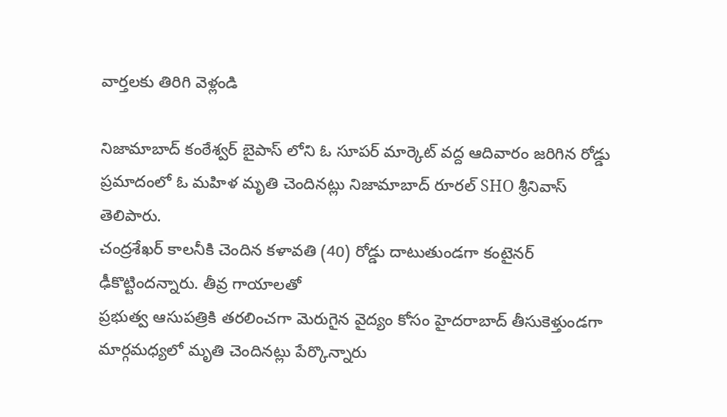వార్తలకు తిరిగి వెళ్లండి

నిజామాబాద్ కంఠేశ్వర్ బైపాస్ లోని ఓ సూపర్ మార్కెట్ వద్ద ఆదివారం జరిగిన రోడ్డు ప్రమాదంలో ఓ మహిళ మృతి చెందినట్లు నిజామాబాద్ రూరల్ SHO శ్రీనివాస్ తెలిపారు.
చంద్రశేఖర్ కాలనీకి చెందిన కళావతి (40) రోడ్డు దాటుతుండగా కంటైనర్ ఢీకొట్టిందన్నారు. తీవ్ర గాయాలతో
ప్రభుత్వ ఆసుపత్రికి తరలించగా మెరుగైన వైద్యం కోసం హైదరాబాద్ తీసుకెళ్తుండగా మార్గమధ్యలో మృతి చెందినట్లు పేర్కొన్నారు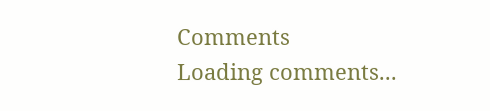Comments
Loading comments...